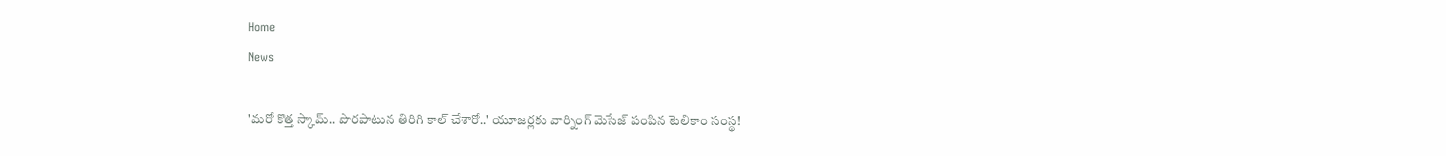Home
News

'మరో కొత్త స్కామ్‌.. పొరపాటున తిరిగి కాల్‌ చేశారో..' యూజర్లకు వార్నింగ్‌ మెసేజ్‌ పంపిన టెలికాం సంస్థ!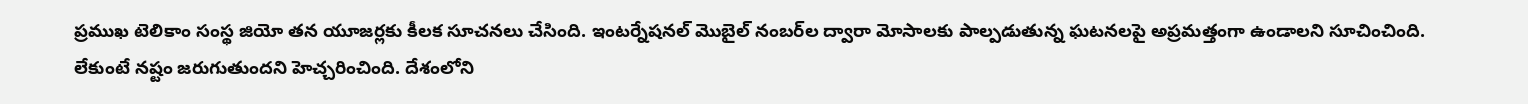ప్రముఖ టెలికాం సంస్థ జియో తన యూజర్లకు కీలక సూచనలు చేసింది. ఇంటర్నేషనల్‌ మొబైల్ నంబర్‌ల ద్వారా మోసాలకు పాల్పడుతున్న ఘటనలపై అప్రమత్తంగా ఉండాలని సూచించింది. లేకుంటే నష్టం జరుగుతుందని హెచ్చరించింది. దేశంలోని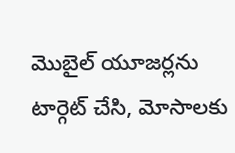మొబైల్‌ యూజర్లను టార్గెట్‌ చేసి, మోసాలకు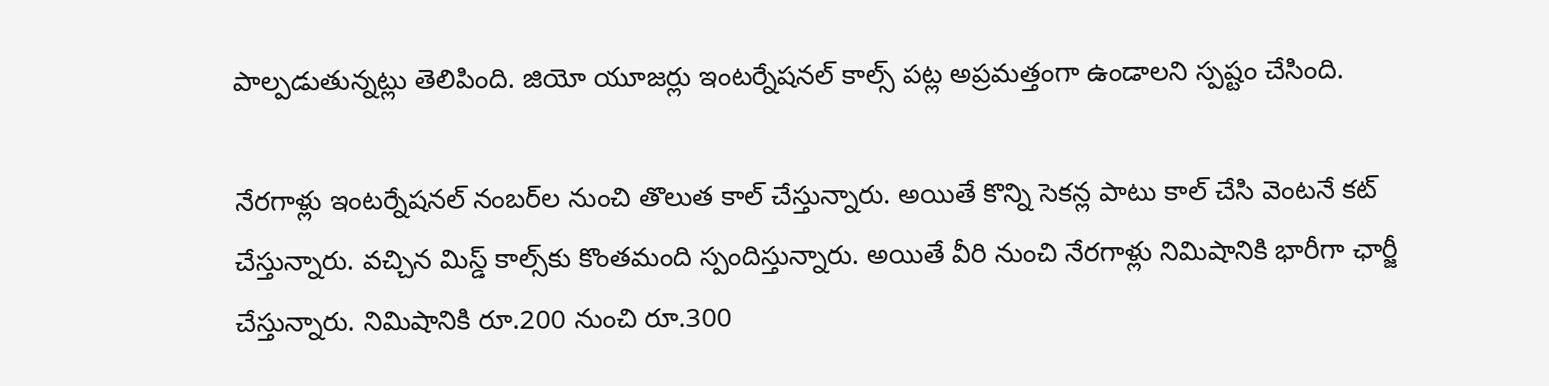పాల్పడుతున్నట్లు తెలిపింది. జియో యూజర్లు ఇంటర్నేషనల్‌ కాల్స్ పట్ల అప్రమత్తంగా ఉండాలని స్పష్టం చేసింది.

నేరగాళ్లు ఇంటర్నేషనల్‌ నంబర్‌ల నుంచి తొలుత కాల్‌ చేస్తున్నారు. అయితే కొన్ని సెకన్ల పాటు కాల్‌ చేసి వెంటనే కట్‌ చేస్తున్నారు. వచ్చిన మిస్డ్‌ కాల్స్‌కు కొంతమంది స్పందిస్తున్నారు. అయితే వీరి నుంచి నేరగాళ్లు నిమిషానికి భారీగా ఛార్జీ చేస్తున్నారు. నిమిషానికి రూ.200 నుంచి రూ.300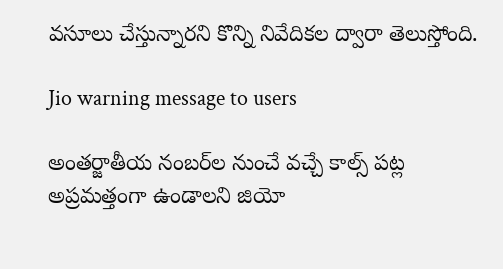వసూలు చేస్తున్నారని కొన్ని నివేదికల ద్వారా తెలుస్తోంది.

Jio warning message to users

అంతర్జాతీయ నంబర్‌ల నుంచే వచ్చే కాల్స్‌ పట్ల అప్రమత్తంగా ఉండాలని జియో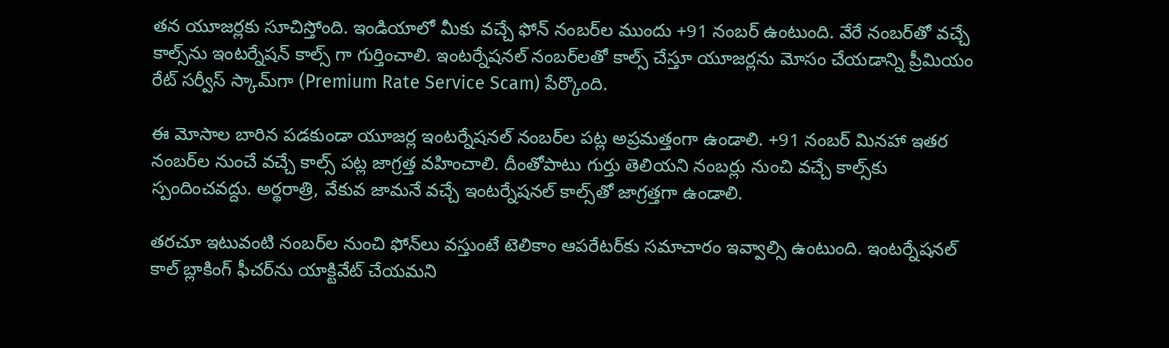తన యూజర్లకు సూచిస్తోంది. ఇండియాలో మీకు వచ్చే ఫోన్‌ నంబర్‌ల ముందు +91 నంబర్‌ ఉంటుంది. వేరే నంబర్‌తో వచ్చే కాల్స్‌ను ఇంటర్నేషన్‌ కాల్స్‌ గా గుర్తించాలి. ఇంటర్నేషనల్‌ నంబర్‌లతో కాల్స్‌ చేస్తూ యూజర్లను మోసం చేయడాన్ని ప్రీమియం రేట్ సర్వీస్‌ స్కామ్‌గా (Premium Rate Service Scam) పేర్కొంది.

ఈ మోసాల బారిన పడకుండా యూజర్ల ఇంటర్నేషనల్‌ నంబర్‌ల పట్ల అప్రమత్తంగా ఉండాలి. +91 నంబర్‌ మినహా ఇతర నంబర్‌ల నుంచే వచ్చే కాల్స్‌ పట్ల జాగ్రత్త వహించాలి. దీంతోపాటు గుర్తు తెలియని నంబర్లు నుంచి వచ్చే కాల్స్‌కు స్పందించవద్దు. అర్థరాత్రి, వేకువ జామనే వచ్చే ఇంటర్నేషనల్‌ కాల్స్‌తో జాగ్రత్తగా ఉండాలి.

తరచూ ఇటువంటి నంబర్‌ల నుంచి ఫోన్‌లు వస్తుంటే టెలికాం ఆపరేటర్‌కు సమాచారం ఇవ్వాల్సి ఉంటుంది. ఇంటర్నేషనల్‌ కాల్‌ బ్లాకింగ్‌ ఫీచర్‌ను యాక్టివేట్‌ చేయమని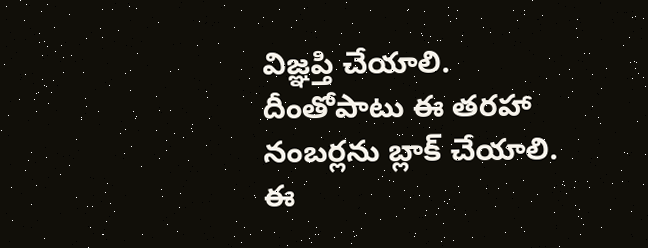విజ్ఞప్తి చేయాలి. దీంతోపాటు ఈ తరహా నంబర్లను బ్లాక్ చేయాలి. ఈ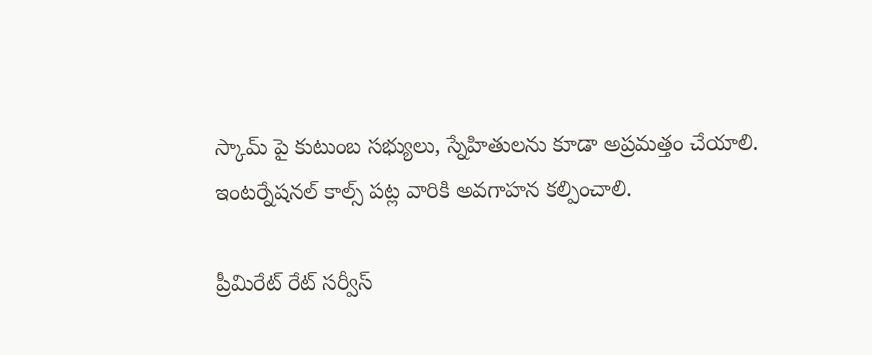స్కామ్‌ పై కుటుంబ సభ్యులు, స్నేహితులను కూడా అప్రమత్తం చేయాలి. ఇంటర్నేషనల్‌ కాల్స్‌ పట్ల వారికి అవగాహన కల్పించాలి.

ప్రీమిరేట్‌ రేట్‌ సర్వీస్‌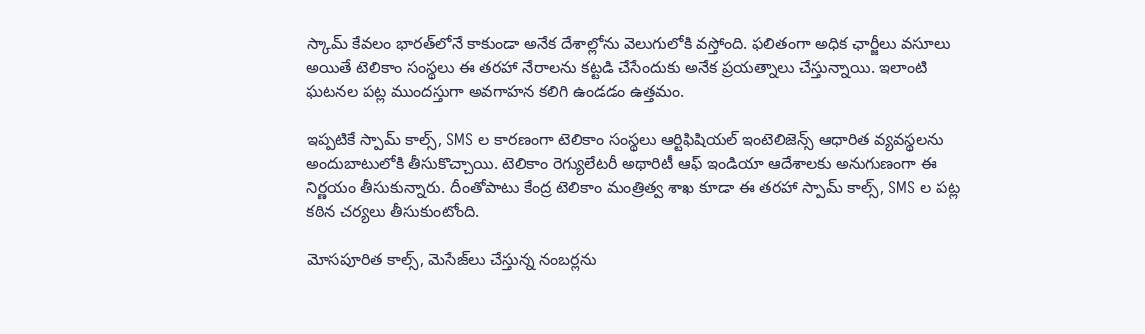స్కామ్‌ కేవలం భారత్‌లోనే కాకుండా అనేక దేశాల్లోను వెలుగులోకి వస్తోంది. ఫలితంగా అధిక ఛార్జీలు వసూలు అయితే టెలికాం సంస్థలు ఈ తరహా నేరాలను కట్టడి చేసేందుకు అనేక ప్రయత్నాలు చేస్తున్నాయి. ఇలాంటి ఘటనల పట్ల ముందస్తుగా అవగాహన కలిగి ఉండడం ఉత్తమం.

ఇప్పటికే స్పామ్‌ కాల్స్‌, SMS ల కారణంగా టెలికాం సంస్థలు ఆర్టిఫిషియల్ ఇంటెలిజెన్స్ ఆధారిత వ్యవస్థలను అందుబాటులోకి తీసుకొచ్చాయి. టెలికాం రెగ్యులేటరీ అథారిటీ ఆఫ్‌ ఇండియా ఆదేశాలకు అనుగుణంగా ఈ నిర్ణయం తీసుకున్నారు. దీంతోపాటు కేంద్ర టెలికాం మంత్రిత్వ శాఖ కూడా ఈ తరహా స్పామ్‌ కాల్స్‌, SMS ల పట్ల కఠిన చర్యలు తీసుకుంటోంది.

మోసపూరిత కాల్స్‌, మెసేజ్‌లు చేస్తున్న నంబర్లను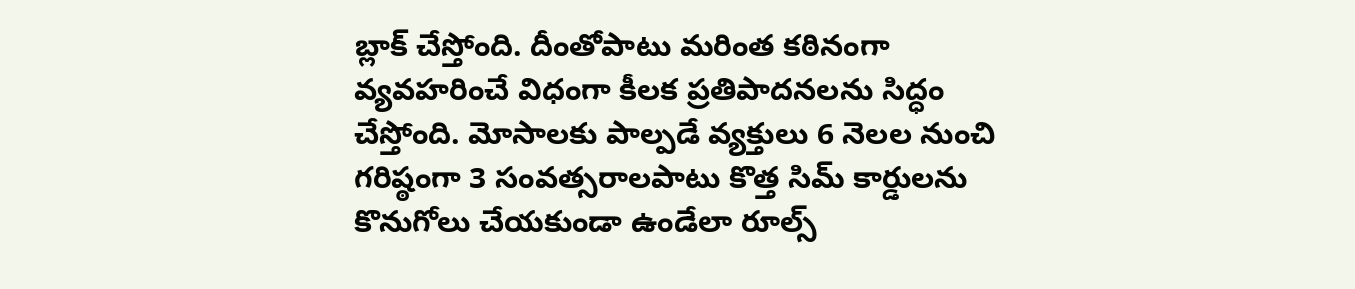బ్లాక్‌ చేస్తోంది. దీంతోపాటు మరింత కఠినంగా వ్యవహరించే విధంగా కీలక ప్రతిపాదనలను సిద్ధం చేస్తోంది. మోసాలకు పాల్పడే వ్యక్తులు 6 నెలల నుంచి గరిష్ఠంగా 3 సంవత్సరాలపాటు కొత్త సిమ్‌ కార్డులను కొనుగోలు చేయకుండా ఉండేలా రూల్స్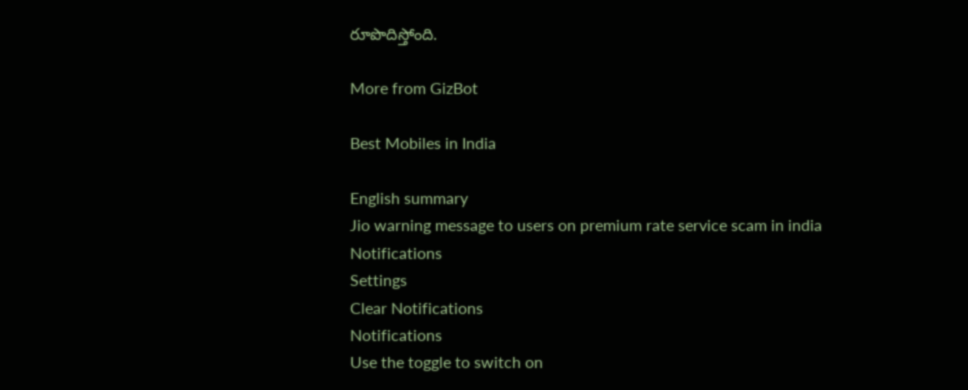రూపొదిస్తోంది.

More from GizBot

Best Mobiles in India

English summary
Jio warning message to users on premium rate service scam in india
Notifications
Settings
Clear Notifications
Notifications
Use the toggle to switch on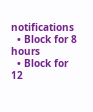notifications
  • Block for 8 hours
  • Block for 12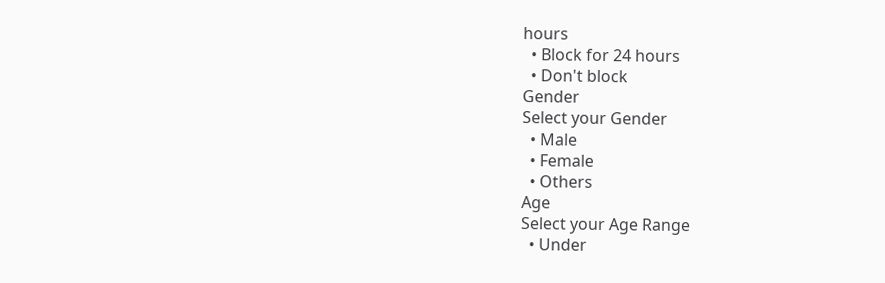hours
  • Block for 24 hours
  • Don't block
Gender
Select your Gender
  • Male
  • Female
  • Others
Age
Select your Age Range
  • Under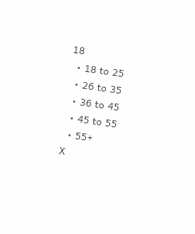18
  • 18 to 25
  • 26 to 35
  • 36 to 45
  • 45 to 55
  • 55+
X